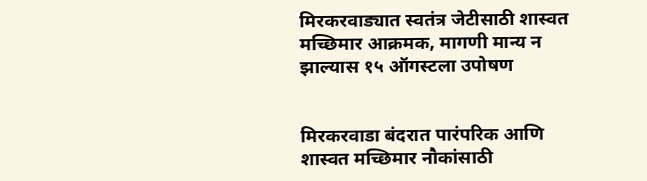मिरकरवाड्यात स्वतंत्र जेटीसाठी शास्वत मच्छिमार आक्रमक, मागणी मान्य न झाल्यास १५ ऑगस्टला उपोषण


मिरकरवाडा बंदरात पारंपरिक आणि शास्वत मच्छिमार नौकांसाठी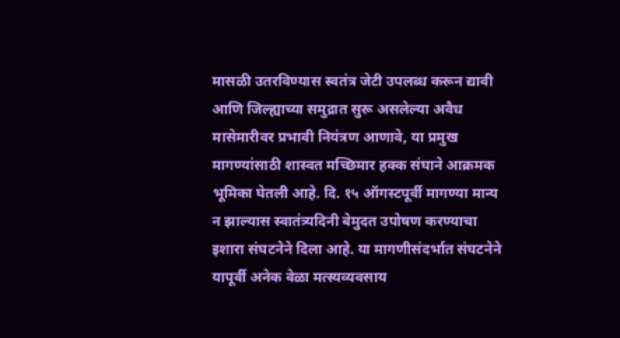मासळी उतरविण्यास स्वतंत्र जेटी उपलब्ध करून द्यावी आणि जिल्ह्याच्या समुद्रात सुरू असलेल्या अवैध मासेमारीवर प्रभावी नियंत्रण आणावे, या प्रमुख मागण्यांसाठी शास्वत मच्छिमार हक्क संघाने आक्रमक भूमिका घेतली आहे. दि. १५ ऑगस्टपूर्वी मागण्या मान्य न झाल्यास स्वातंत्र्यदिनी बेमुदत उपोषण करण्याचा इशारा संघटनेने दिला आहे. या मागणीसंदर्भात संघटनेने यापूर्वी अनेक वेळा मत्स्यव्यवसाय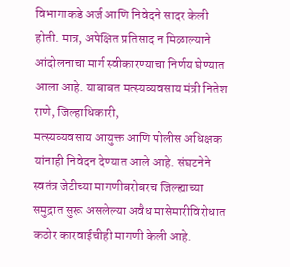विभागाकडे अर्ज आणि निवेदने सादर केली होती. मात्र, अपेक्षित प्रतिसाद न मिळाल्याने आंदोलनाचा मार्ग स्वीकारण्याचा निर्णय घेण्यात आला आहे. याबाबत मत्स्यव्यवसाय मंत्री नितेश राणे, जिल्हाधिकारी,
मत्स्यव्यवसाय आयुक्त आणि पोलीस अधिक्षक यांनाही निवेदन देण्यात आले आहे. संघटनेने स्वतंत्र जेटीच्या मागणीबरोबरच जिल्ह्याच्या समुद्रात सुरू असलेल्या अवैध मासेमारीविरोधात कठोर कारवाईचीही मागणी केली आहे.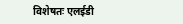विशेषतः एलईडी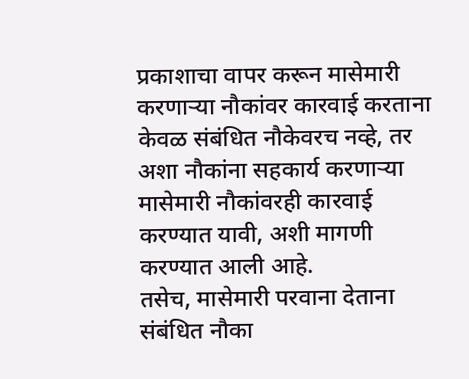प्रकाशाचा वापर करून मासेमारी करणार्‍या नौकांवर कारवाई करताना केवळ संबंधित नौकेवरच नव्हे, तर अशा नौकांना सहकार्य करणार्‍या मासेमारी नौकांवरही कारवाई करण्यात यावी, अशी मागणी करण्यात आली आहे.
तसेच, मासेमारी परवाना देताना संबंधित नौका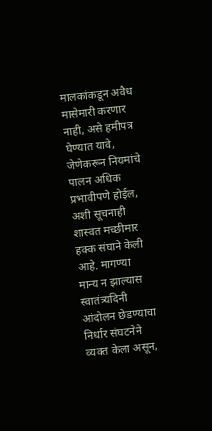मालकांकडून अवैध मासेमारी करणार नाही, असे हमीपत्र घेण्यात यावे, जेणेकरून नियमांचे पालन अधिक प्रभावीपणे होईल, अशी सूचनाही शास्वत मच्छीमार हक्क संघाने केली आहे. मागण्या मान्य न झाल्यास स्वातंत्र्यदिनी आंदोलन छेडण्याचा निर्धार संघटनेने व्यक्त केला असून,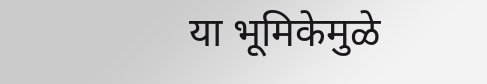या भूमिकेमुळे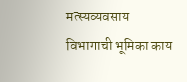मत्स्यव्यवसाय विभागाची भूमिका काय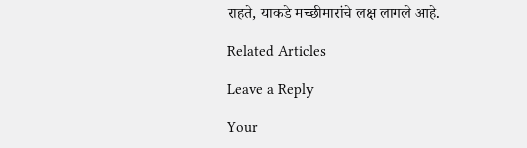राहते, याकडे मच्छीमारांचे लक्ष लागले आहे.

Related Articles

Leave a Reply

Your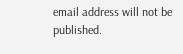email address will not be published.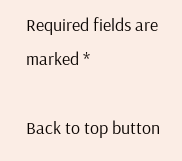Required fields are marked *

Back to top button